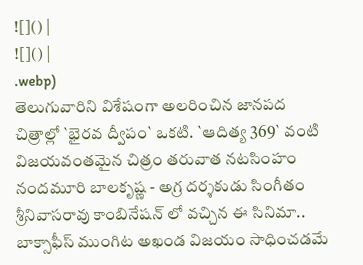![]() |
![]() |
.webp)
తెలుగువారిని విశేషంగా అలరించిన జానపద చిత్రాల్లో `భైరవ ద్వీపం` ఒకటి. `ఆదిత్య 369` వంటి విజయవంతమైన చిత్రం తరువాత నటసింహం నందమూరి బాలకృష్ణ - అగ్ర దర్శకుడు సింగీతం శ్రీనివాసరావు కాంబినేషన్ లో వచ్చిన ఈ సినిమా.. బాక్సాఫీస్ ముంగిట అఖండ విజయం సాధించడమే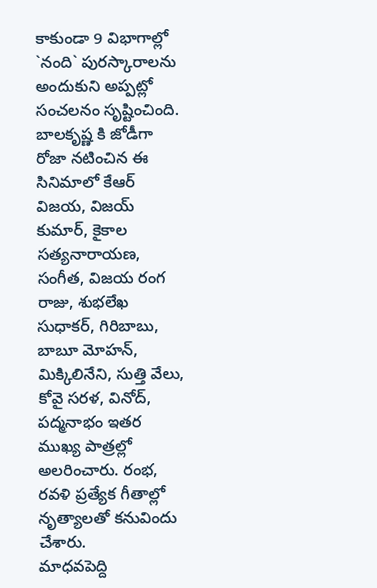కాకుండా 9 విభాగాల్లో `నంది` పురస్కారాలను అందుకుని అప్పట్లో సంచలనం సృష్టించింది. బాలకృష్ణ కి జోడీగా రోజా నటించిన ఈ సినిమాలో కేఆర్ విజయ, విజయ్ కుమార్, కైకాల సత్యనారాయణ, సంగీత, విజయ రంగ రాజు, శుభలేఖ సుధాకర్, గిరిబాబు, బాబూ మోహన్, మిక్కిలినేని, సుత్తి వేలు, కోవై సరళ, వినోద్, పద్మనాభం ఇతర ముఖ్య పాత్రల్లో అలరించారు. రంభ, రవళి ప్రత్యేక గీతాల్లో నృత్యాలతో కనువిందు చేశారు.
మాధవపెద్ది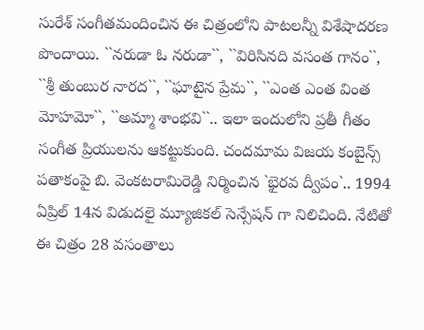సురేశ్ సంగీతమందించిన ఈ చిత్రంలోని పాటలన్నీ విశేషాదరణ పొందాయి. ``నరుడా ఓ నరుడా``, ``విరిసినది వసంత గానం``, ``శ్రీ తుంబుర నారద``, ``ఘాటైన ప్రేమ``, ``ఎంత ఎంత వింత మోహమో``, ``అమ్మా శాంభవి``.. ఇలా ఇందులోని ప్రతీ గీతం సంగీత ప్రియులను ఆకట్టుకుంది. చందమామ విజయ కంబైన్స్ పతాకంపై బి. వెంకటరామిరెడ్డి నిర్మించిన `భైరవ ద్వీపం`.. 1994 ఏప్రిల్ 14న విడుదలై మ్యూజికల్ సెన్సేషన్ గా నిలిచింది. నేటితో ఈ చిత్రం 28 వసంతాలు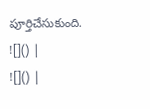పూర్తిచేసుకుంది.
![]() |
![]() |